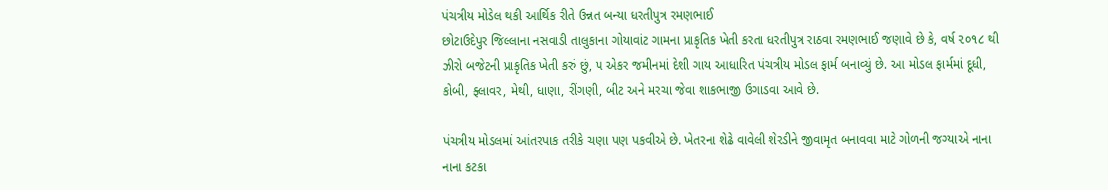પંચત્રીય મોડેલ થકી આર્થિક રીતે ઉન્નત બન્યા ધરતીપુત્ર રમણભાઈ
છોટાઉદેપુર જિલ્લાના નસવાડી તાલુકાના ગોયાવાંટ ગામના પ્રાકૃતિક ખેતી કરતા ધરતીપુત્ર રાઠવા રમણભાઈ જણાવે છે કે, વર્ષ ૨૦૧૮ થી ઝીરો બજેટની પ્રાકૃતિક ખેતી કરું છું, ૫ એકર જમીનમાં દેશી ગાય આધારિત પંચત્રીય મોડલ ફાર્મ બનાવ્યું છે. આ મોડલ ફાર્મમાં દૂધી, કોબી, ફ્લાવર, મેથી, ધાણા, રીંગણી, બીટ અને મરચા જેવા શાકભાજી ઉગાડવા આવે છે.

પંચત્રીય મોડલમાં આંતરપાક તરીકે ચણા પણ પકવીએ છે. ખેતરના શેઢે વાવેલી શેરડીને જીવામૃત બનાવવા માટે ગોળની જગ્યાએ નાના નાના કટકા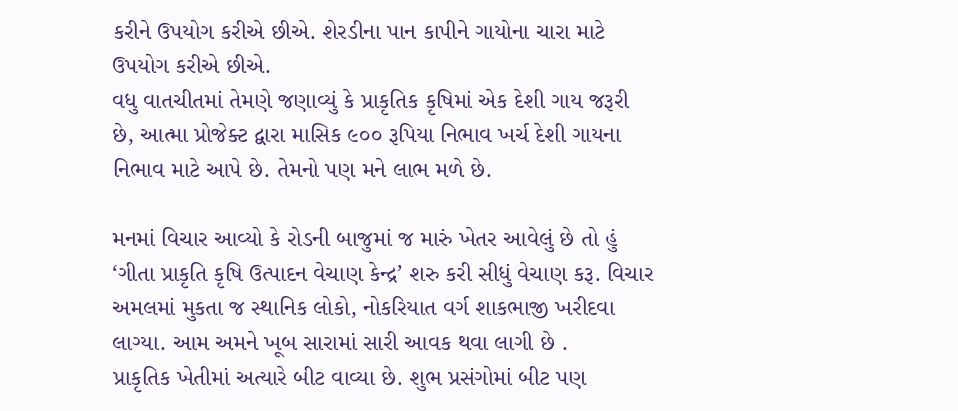કરીને ઉપયોગ કરીએ છીએ. શેરડીના પાન કાપીને ગાયોના ચારા માટે ઉપયોગ કરીએ છીએ.
વધુ વાતચીતમાં તેમણે જણાવ્યું કે પ્રાકૃતિક કૃષિમાં એક દેશી ગાય જરૂરી છે, આત્મા પ્રોજેક્ટ દ્વારા માસિક ૯૦૦ રૂપિયા નિભાવ ખર્ચ દેશી ગાયના નિભાવ માટે આપે છે. તેમનો પણ મને લાભ મળે છે.

મનમાં વિચાર આવ્યો કે રોડની બાજુમાં જ મારું ખેતર આવેલું છે તો હું ‘ગીતા પ્રાકૃતિ કૃષિ ઉત્પાદન વેચાણ કેન્દ્ર’ શરુ કરી સીધું વેચાણ કરૂ. વિચાર અમલમાં મુકતા જ સ્થાનિક લોકો, નોકરિયાત વર્ગ શાકભાજી ખરીદવા લાગ્યા. આમ અમને ખૂબ સારામાં સારી આવક થવા લાગી છે .
પ્રાકૃતિક ખેતીમાં અત્યારે બીટ વાવ્યા છે. શુભ પ્રસંગોમાં બીટ પણ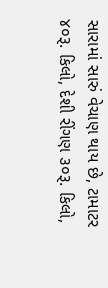સારામાં સારું વેચાણ થાય છે, ટામાટર ૪૦રૂ. કિલો, દેશી રીંગણ ૩૦રૂ. કિલો,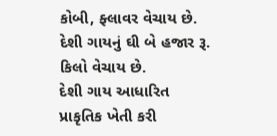કોબી, ફ્લાવર વેચાય છે. દેશી ગાયનું ઘી બે હજાર રૂ. કિલો વેચાય છે.
દેશી ગાય આધારિત પ્રાકૃતિક ખેતી કરી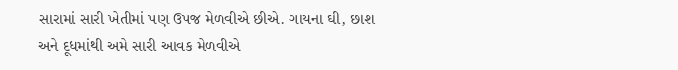સારામાં સારી ખેતીમાં પણ ઉપજ મેળવીએ છીએ. ગાયના ઘી, છાશ અને દૂધમાંથી અમે સારી આવક મેળવીએ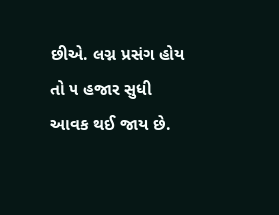છીએ. લગ્ન પ્રસંગ હોય તો ૫ હજાર સુધી આવક થઈ જાય છે.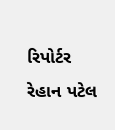રિપોર્ટર રેહાન પટેલ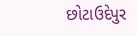છોટાઉદેપુર